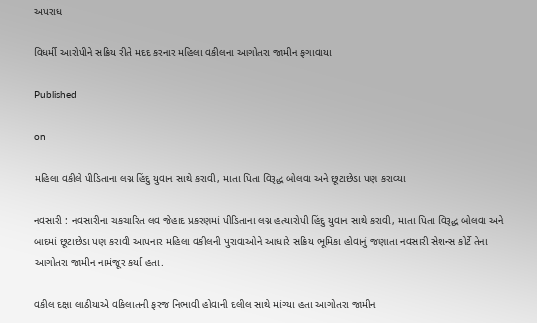અપરાધ

વિધર્મી આરોપીને સક્રિય રીતે મદદ કરનાર મહિલા વકીલના આગોતરા જામીન ફગાવાયા

Published

on

મહિલા વકીલે પીડિતાના લગ્ન હિંદુ યુવાન સાથે કરાવી, માતા પિતા વિરૂદ્ધ બોલવા અને છૂટાછેડા પણ કરાવ્યા

નવસારી : નવસારીના ચકચારિત લવ જેહાદ પ્રકરણમાં પીડિતાના લગ્ન હત્યારોપી હિંદુ યુવાન સાથે કરાવી, માતા પિતા વિરૂદ્ધ બોલવા અને બાદમાં છૂટાછેડા પણ કરાવી આપનાર મહિલા વકીલની પુરાવાઓને આધારે સક્રિય ભૂમિકા હોવાનું જણાતા નવસારી સેશન્સ કોર્ટે તેના આગોતરા જામીન નામંજૂર કર્યા હતા.

વકીલ દક્ષા લાઠીયાએ વકિલાતની ફરજ નિભાવી હોવાની દલીલ સાથે માંગ્યા હતા આગોતરા જામીન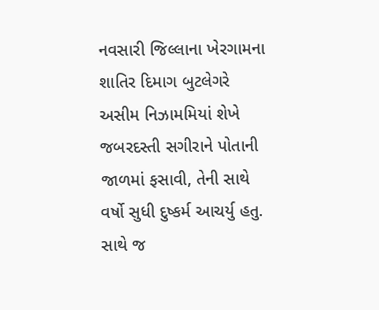નવસારી જિલ્લાના ખેરગામના શાતિર દિમાગ બુટલેગરે અસીમ નિઝામમિયાં શેખે જબરદસ્તી સગીરાને પોતાની જાળમાં ફસાવી, તેની સાથે વર્ષો સુધી દુષ્કર્મ આચર્યુ હતુ. સાથે જ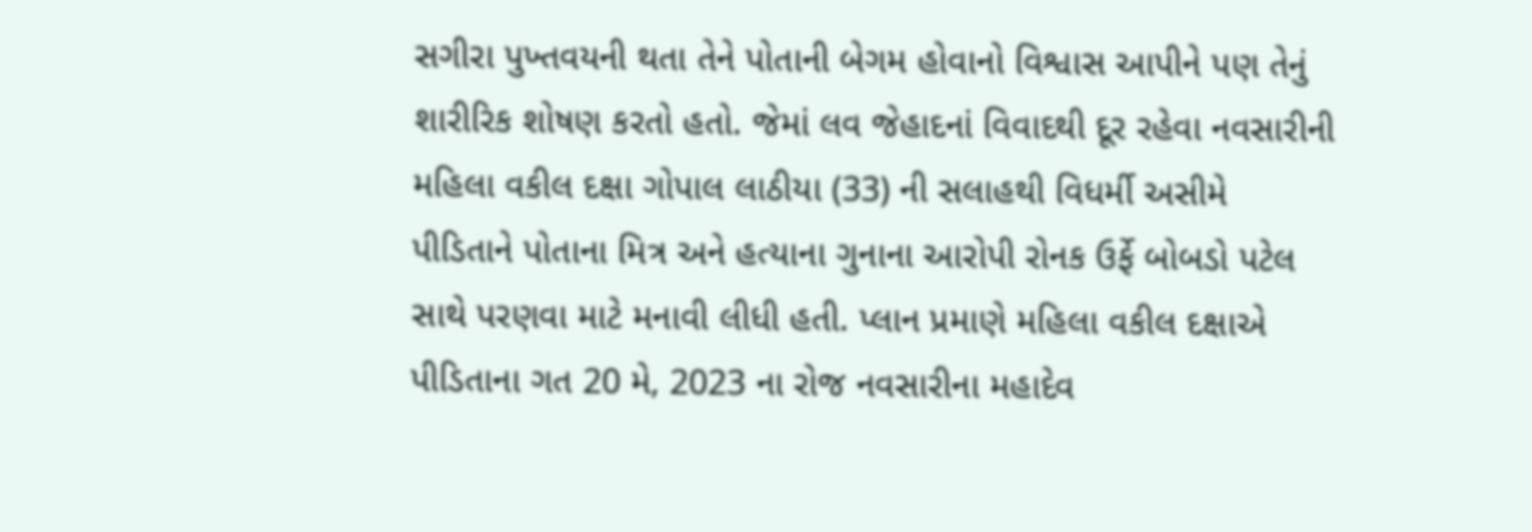સગીરા પુખ્તવયની થતા તેને પોતાની બેગમ હોવાનો વિશ્વાસ આપીને પણ તેનું શારીરિક શોષણ કરતો હતો. જેમાં લવ જેહાદનાં વિવાદથી દૂર રહેવા નવસારીની મહિલા વકીલ દક્ષા ગોપાલ લાઠીયા (33) ની સલાહથી વિધર્મી અસીમે પીડિતાને પોતાના મિત્ર અને હત્યાના ગુનાના આરોપી રોનક ઉર્ફે બોબડો પટેલ સાથે પરણવા માટે મનાવી લીધી હતી. પ્લાન પ્રમાણે મહિલા વકીલ દક્ષાએ પીડિતાના ગત 20 મે, 2023 ના રોજ નવસારીના મહાદેવ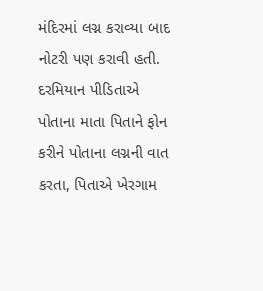મંદિરમાં લગ્ન કરાવ્યા બાદ નોટરી પણ કરાવી હતી. દરમિયાન પીડિતાએ પોતાના માતા પિતાને ફોન કરીને પોતાના લગ્નની વાત કરતા, પિતાએ ખેરગામ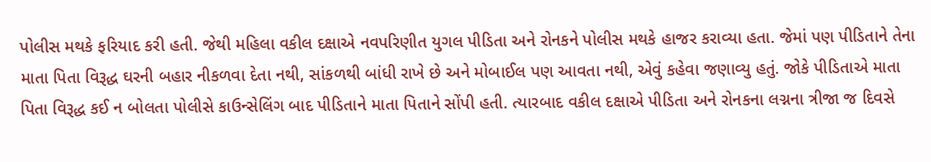પોલીસ મથકે ફરિયાદ કરી હતી. જેથી મહિલા વકીલ દક્ષાએ નવપરિણીત યુગલ પીડિતા અને રોનકને પોલીસ મથકે હાજર કરાવ્યા હતા. જેમાં પણ પીડિતાને તેના માતા પિતા વિરૂદ્ધ ઘરની બહાર નીકળવા દેતા નથી, સાંકળથી બાંધી રાખે છે અને મોબાઈલ પણ આવતા નથી, એવું કહેવા જણાવ્યુ હતું. જોકે પીડિતાએ માતા પિતા વિરૂદ્ધ કઈ ન બોલતા પોલીસે કાઉન્સેલિંગ બાદ પીડિતાને માતા પિતાને સોંપી હતી. ત્યારબાદ વકીલ દક્ષાએ પીડિતા અને રોનકના લગ્નના ત્રીજા જ દિવસે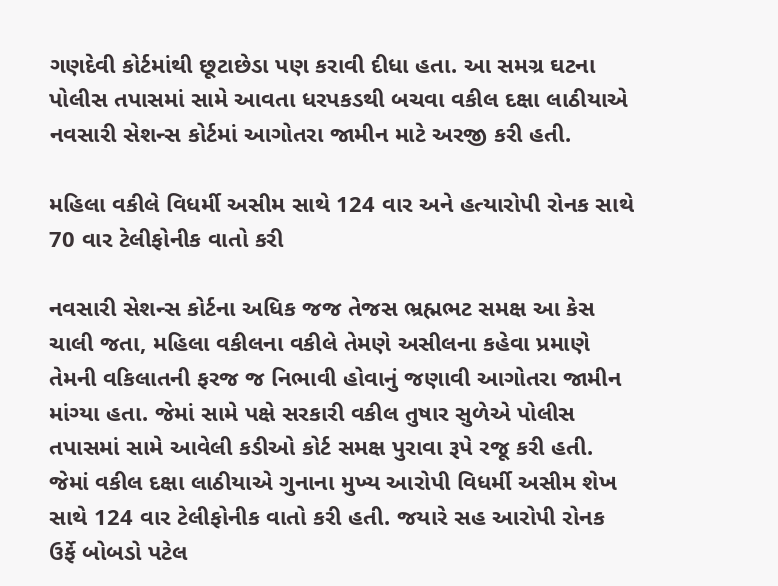ગણદેવી કોર્ટમાંથી છૂટાછેડા પણ કરાવી દીધા હતા. આ સમગ્ર ઘટના પોલીસ તપાસમાં સામે આવતા ધરપકડથી બચવા વકીલ દક્ષા લાઠીયાએ નવસારી સેશન્સ કોર્ટમાં આગોતરા જામીન માટે અરજી કરી હતી.

મહિલા વકીલે વિધર્મી અસીમ સાથે 124 વાર અને હત્યારોપી રોનક સાથે 70 વાર ટેલીફોનીક વાતો કરી

નવસારી સેશન્સ કોર્ટના અધિક જજ તેજસ ભ્રહ્મભટ સમક્ષ આ કેસ ચાલી જતા, મહિલા વકીલના વકીલે તેમણે અસીલના કહેવા પ્રમાણે તેમની વકિલાતની ફરજ જ નિભાવી હોવાનું જણાવી આગોતરા જામીન માંગ્યા હતા. જેમાં સામે પક્ષે સરકારી વકીલ તુષાર સુળેએ પોલીસ તપાસમાં સામે આવેલી કડીઓ કોર્ટ સમક્ષ પુરાવા રૂપે રજૂ કરી હતી. જેમાં વકીલ દક્ષા લાઠીયાએ ગુનાના મુખ્ય આરોપી વિધર્મી અસીમ શેખ સાથે 124 વાર ટેલીફોનીક વાતો કરી હતી. જયારે સહ આરોપી રોનક ઉર્ફે બોબડો પટેલ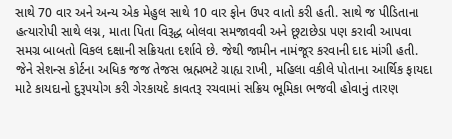સાથે 70 વાર અને અન્ય એક મેહુલ સાથે 10 વાર ફોન ઉપર વાતો કરી હતી. સાથે જ પીડિતાના હત્યારોપી સાથે લગ્ન, માતા પિતા વિરૂદ્ધ બોલવા સમજાવવી અને છૂટાછેડા પણ કરાવી આપવા સમગ્ર બાબતો વિકલ દક્ષાની સક્રિયતા દર્શાવે છે. જેથી જામીન નામંજૂર કરવાની દાદ માંગી હતી. જેને સેશન્સ કોર્ટના અધિક જજ તેજસ ભ્રહ્મભટે ગ્રાહ્ય રાખી, મહિલા વકીલે પોતાના આર્થિક ફાયદા માટે કાયદાનો દુરૂપયોગ કરી ગેરકાયદે કાવતરૂ રચવામાં સક્રિય ભૂમિકા ભજવી હોવાનું તારણ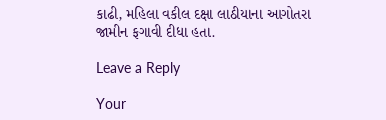કાઢી, મહિલા વકીલ દક્ષા લાઠીયાના આગોતરા જામીન ફગાવી દીધા હતા.

Leave a Reply

Your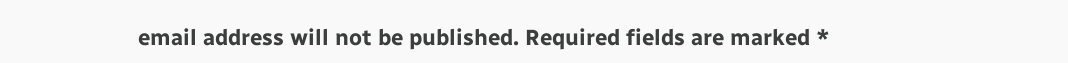email address will not be published. Required fields are marked *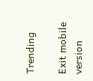Trending

Exit mobile version